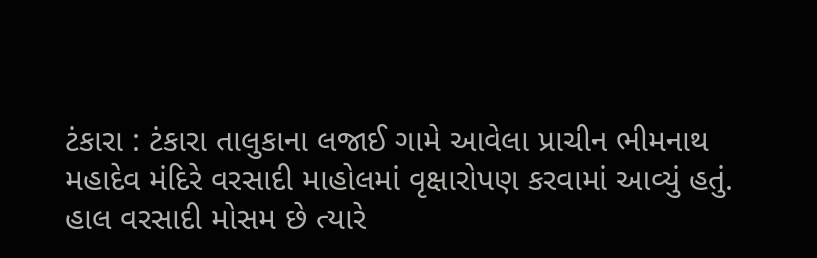ટંકારા : ટંકારા તાલુકાના લજાઈ ગામે આવેલા પ્રાચીન ભીમનાથ મહાદેવ મંદિરે વરસાદી માહોલમાં વૃક્ષારોપણ કરવામાં આવ્યું હતું. હાલ વરસાદી મોસમ છે ત્યારે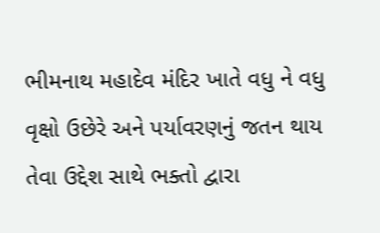ભીમનાથ મહાદેવ મંદિર ખાતે વધુ ને વધુ વૃક્ષો ઉછેરે અને પર્યાવરણનું જતન થાય તેવા ઉદ્દેશ સાથે ભક્તો દ્વારા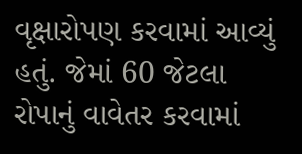વૃક્ષારોપણ કરવામાં આવ્યું હતું. જેમાં 60 જેટલા રોપાનું વાવેતર કરવામાં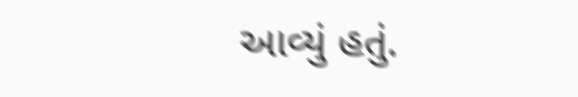આવ્યું હતું.